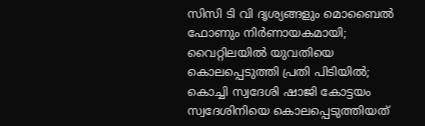സിസി ടി വി ദൃശ്യങ്ങളും മൊബൈല്‍ ഫോണും നിര്‍ണായകമായി; വൈറ്റിലയില്‍ യുവതിയെ കൊലപ്പെടുത്തി പ്രതി പിടിയില്‍; കൊച്ചി സ്വദേശി ഷാജി കോട്ടയം സ്വദേശിനിയെ കൊലപ്പെടുത്തിയത്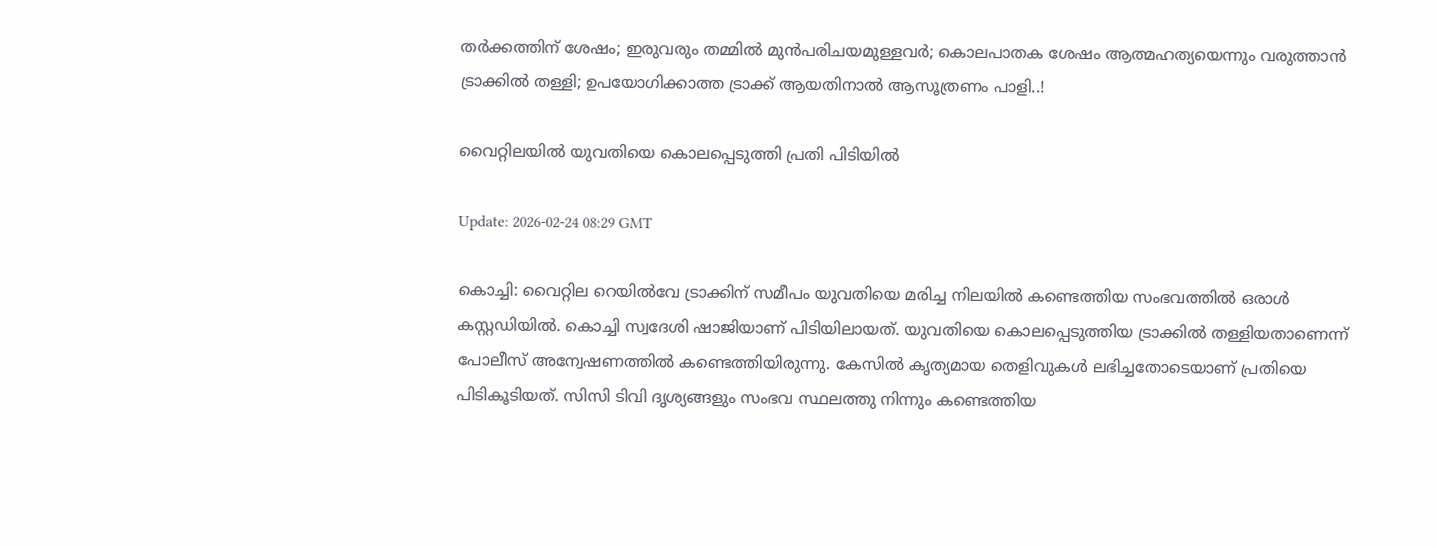തര്‍ക്കത്തിന് ശേഷം; ഇരുവരും തമ്മില്‍ മുന്‍പരിചയമുള്ളവര്‍; കൊലപാതക ശേഷം ആത്മഹത്യയെന്നും വരുത്താന്‍ ട്രാക്കില്‍ തള്ളി; ഉപയോഗിക്കാത്ത ട്രാക്ക് ആയതിനാല്‍ ആസൂത്രണം പാളി..!

വൈറ്റിലയില്‍ യുവതിയെ കൊലപ്പെടുത്തി പ്രതി പിടിയില്‍

Update: 2026-02-24 08:29 GMT

കൊച്ചി: വൈറ്റില റെയില്‍വേ ട്രാക്കിന് സമീപം യുവതിയെ മരിച്ച നിലയില്‍ കണ്ടെത്തിയ സംഭവത്തില്‍ ഒരാള്‍ കസ്റ്റഡിയില്‍. കൊച്ചി സ്വദേശി ഷാജിയാണ് പിടിയിലായത്. യുവതിയെ കൊലപ്പെടുത്തിയ ട്രാക്കില്‍ തള്ളിയതാണെന്ന് പോലീസ് അന്വേഷണത്തില്‍ കണ്ടെത്തിയിരുന്നു. കേസില്‍ കൃത്യമായ തെളിവുകള്‍ ലഭിച്ചതോടെയാണ് പ്രതിയെ പിടികൂടിയത്. സിസി ടിവി ദൃശ്യങ്ങളും സംഭവ സ്ഥലത്തു നിന്നും കണ്ടെത്തിയ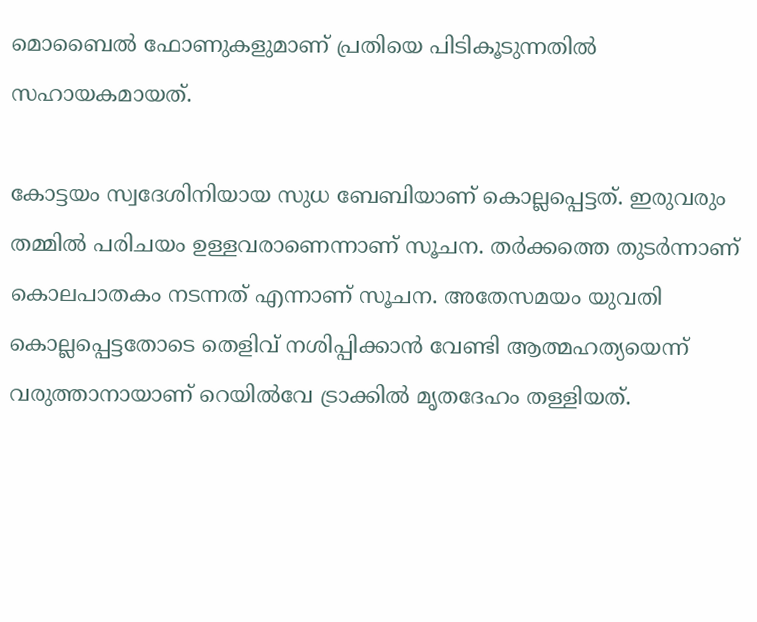മൊബൈല്‍ ഫോണുകളുമാണ് പ്രതിയെ പിടികൂടുന്നതില്‍ സഹായകമായത്.

കോട്ടയം സ്വദേശിനിയായ സുധ ബേബിയാണ് കൊല്ലപ്പെട്ടത്. ഇരുവരും തമ്മില്‍ പരിചയം ഉള്ളവരാണെന്നാണ് സൂചന. തര്‍ക്കത്തെ തുടര്‍ന്നാണ് കൊലപാതകം നടന്നത് എന്നാണ് സൂചന. അതേസമയം യുവതി കൊല്ലപ്പെട്ടതോടെ തെളിവ് നശിപ്പിക്കാന്‍ വേണ്ടി ആത്മഹത്യയെന്ന് വരുത്താനായാണ് റെയില്‍വേ ട്രാക്കില്‍ മൃതദേഹം തള്ളിയത്.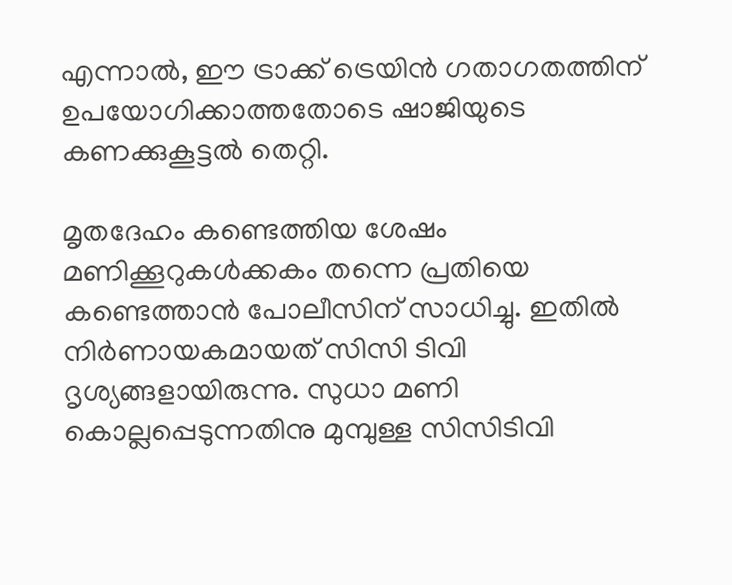എന്നാല്‍, ഈ ട്രാക്ക് ട്രെയിന്‍ ഗതാഗതത്തിന് ഉപയോഗിക്കാത്തതോടെ ഷാജിയുടെ കണക്കുകൂട്ടല്‍ തെറ്റി.

മൃതദേഹം കണ്ടെത്തിയ ശേഷം മണിക്കൂറുകള്‍ക്കകം തന്നെ പ്രതിയെ കണ്ടെത്താന്‍ പോലീസിന് സാധിച്ചു. ഇതില്‍ നിര്‍ണായകമായത് സിസി ടിവി ദൃശ്യങ്ങളായിരുന്നു. സുധാ മണി കൊല്ലപ്പെടുന്നതിനു മുമ്പുള്ള സിസിടിവി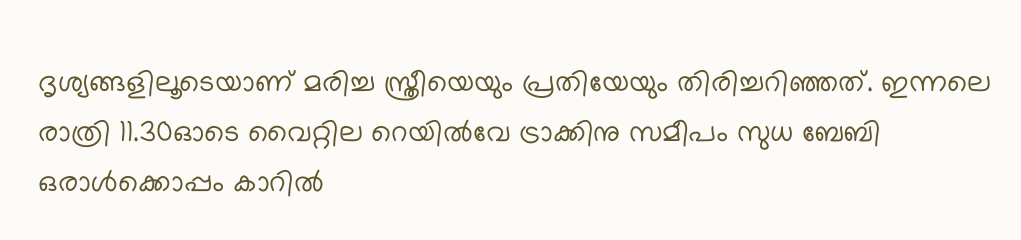ദൃശ്യങ്ങളിലൂടെയാണ് മരിച്ച സ്ത്രീയെയും പ്രതിയേയും തിരിച്ചറിഞ്ഞത്. ഇന്നലെ രാത്രി 11.30ഓടെ വൈറ്റില റെയില്‍വേ ട്രാക്കിനു സമീപം സുധ ബേബി ഒരാള്‍ക്കൊപ്പം കാറില്‍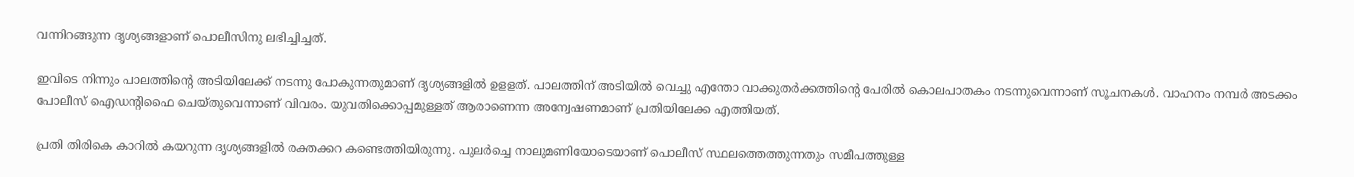വന്നിറങ്ങുന്ന ദൃശ്യങ്ങളാണ് പൊലീസിനു ലഭിച്ചിച്ചത്.

ഇവിടെ നിന്നും പാലത്തിന്റെ അടിയിലേക്ക് നടന്നു പോകുന്നതുമാണ് ദൃശ്യങ്ങളില്‍ ഉളളത്. പാലത്തിന് അടിയില്‍ വെച്ചു എന്തോ വാക്കുതര്‍ക്കത്തിന്റെ പേരില്‍ കൊലപാതകം നടന്നുവെന്നാണ് സൂചനകള്‍. വാഹനം നമ്പര്‍ അടക്കം പോലീസ് ഐഡന്റിഫൈ ചെയ്തുവെന്നാണ് വിവരം. യുവതിക്കൊപ്പമുള്ളത് ആരാണെന്ന അന്വേഷണമാണ് പ്രതിയിലേക്ക എത്തിയത്.

പ്രതി തിരികെ കാറില്‍ കയറുന്ന ദൃശ്യങ്ങളില്‍ രക്തക്കറ കണ്ടെത്തിയിരുന്നു. പുലര്‍ച്ചെ നാലുമണിയോടെയാണ് പൊലീസ് സ്ഥലത്തെത്തുന്നതും സമീപത്തുള്ള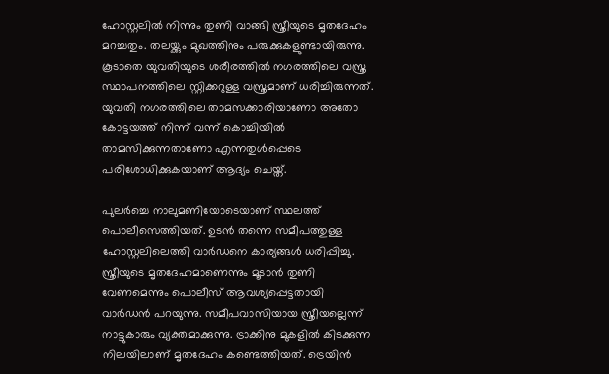ഹോസ്റ്റലില്‍ നിന്നും തുണി വാങ്ങി സ്ത്രീയുടെ മൃതദേഹം മറച്ചതും. തലയ്ക്കും മുഖത്തിനും പരുക്കുകളുണ്ടായിരുന്നു. കൂടാതെ യുവതിയുടെ ശരീരത്തില്‍ നഗരത്തിലെ വസ്ത്ര സ്ഥാപനത്തിലെ സ്റ്റിക്കറുള്ള വസ്ത്രമാണ് ധരിച്ചിരുന്നത്. യുവതി നഗരത്തിലെ താമസക്കാരിയാണോ അതോ കോട്ടയത്ത് നിന്ന് വന്ന് കൊച്ചിയില്‍ താമസിക്കുന്നതാണോ എന്നതുള്‍പ്പെടെ പരിശോധിക്കുകയാണ് ആദ്യം ചെയ്ത്.

പുലര്‍ച്ചെ നാലുമണിയോടെയാണ് സ്ഥലത്ത് പൊലീസെത്തിയത്. ഉടന്‍ തന്നെ സമീപത്തുള്ള ഹോസ്റ്റലിലെത്തി വാര്‍ഡനെ കാര്യങ്ങള്‍ ധരിപ്പിച്ചു. സ്ത്രീയുടെ മൃതദേഹമാണെന്നും മൂടാന്‍ തുണി വേണമെന്നും പൊലീസ് ആവശ്യപ്പെട്ടതായി വാര്‍ഡന്‍ പറയുന്നു. സമീപവാസിയായ സ്ത്രീയല്ലെന്ന് നാട്ടുകാരും വ്യക്തമാക്കുന്നു. ട്രാക്കിനു മുകളില്‍ കിടക്കുന്ന നിലയിലാണ് മൃതദേഹം കണ്ടെത്തിയത്. ട്രെയിന്‍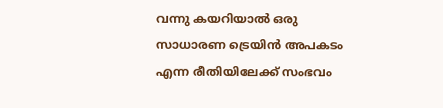വന്നു കയറിയാല്‍ ഒരു സാധാരണ ട്രെയിന്‍ അപകടം എന്ന രീതിയിലേക്ക് സംഭവം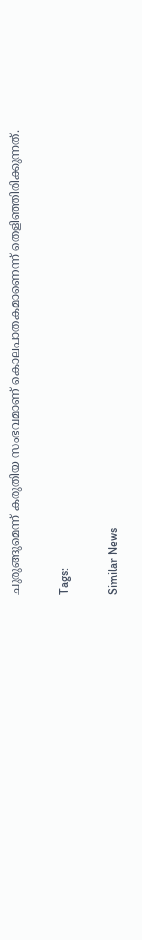ചുരുങ്ങുമെന്ന് കരുതിയ സംഭവമാണ് കൊലപാതകമാണെന്ന് തെളിഞ്ഞിരിക്കുന്നത്.

Tags:

Similar News